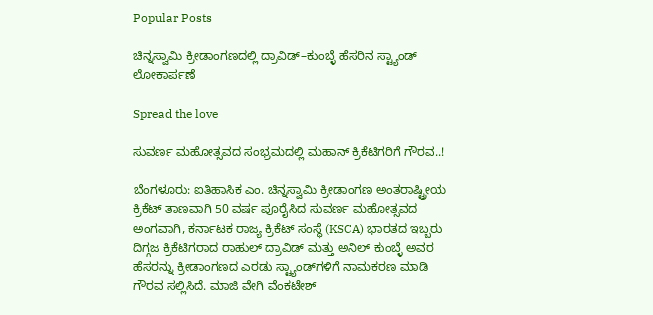Popular Posts

ಚಿನ್ನಸ್ವಾಮಿ ಕ್ರೀಡಾಂಗಣದಲ್ಲಿ ದ್ರಾವಿಡ್–ಕುಂಬ್ಳೆ ಹೆಸರಿನ ಸ್ಟ್ಯಾಂಡ್ ಲೋಕಾರ್ಪಣೆ

Spread the love

ಸುವರ್ಣ ಮಹೋತ್ಸವದ ಸಂಭ್ರಮದಲ್ಲಿ ಮಹಾನ್ ಕ್ರಿಕೆಟಿಗರಿಗೆ ಗೌರವ..!

ಬೆಂಗಳೂರು: ಐತಿಹಾಸಿಕ ಎಂ. ಚಿನ್ನಸ್ವಾಮಿ ಕ್ರೀಡಾಂಗಣ ಅಂತರಾಷ್ಟ್ರೀಯ ಕ್ರಿಕೆಟ್ ತಾಣವಾಗಿ 50 ವರ್ಷ ಪೂರೈಸಿದ ಸುವರ್ಣ ಮಹೋತ್ಸವದ ಅಂಗವಾಗಿ, ಕರ್ನಾಟಕ ರಾಜ್ಯ ಕ್ರಿಕೆಟ್ ಸಂಸ್ಥೆ (KSCA) ಭಾರತದ ಇಬ್ಬರು ದಿಗ್ಗಜ ಕ್ರಿಕೆಟಿಗರಾದ ರಾಹುಲ್ ದ್ರಾವಿಡ್ ಮತ್ತು ಅನಿಲ್ ಕುಂಬ್ಳೆ ಅವರ ಹೆಸರನ್ನು ಕ್ರೀಡಾಂಗಣದ ಎರಡು ಸ್ಟ್ಯಾಂಡ್‌ಗಳಿಗೆ ನಾಮಕರಣ ಮಾಡಿ ಗೌರವ ಸಲ್ಲಿಸಿದೆ. ಮಾಜಿ ವೇಗಿ ವೆಂಕಟೇಶ್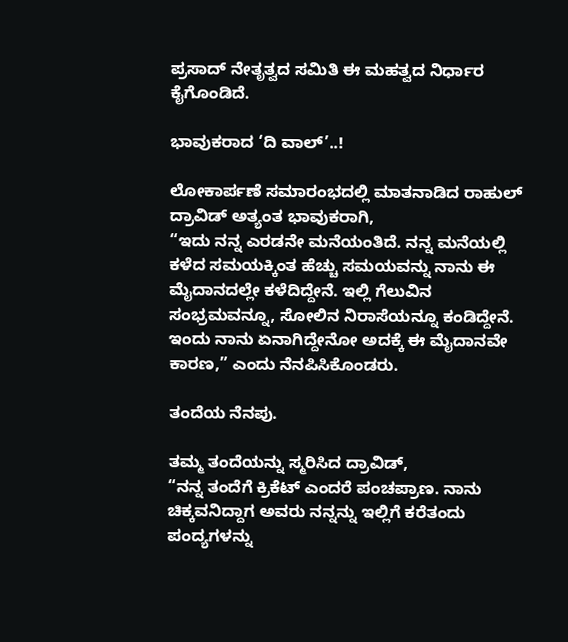ಪ್ರಸಾದ್ ನೇತೃತ್ವದ ಸಮಿತಿ ಈ ಮಹತ್ವದ ನಿರ್ಧಾರ ಕೈಗೊಂಡಿದೆ.

ಭಾವುಕರಾದ ‘ದಿ ವಾಲ್’..!

ಲೋಕಾರ್ಪಣೆ ಸಮಾರಂಭದಲ್ಲಿ ಮಾತನಾಡಿದ ರಾಹುಲ್ ದ್ರಾವಿಡ್ ಅತ್ಯಂತ ಭಾವುಕರಾಗಿ,
“ಇದು ನನ್ನ ಎರಡನೇ ಮನೆಯಂತಿದೆ. ನನ್ನ ಮನೆಯಲ್ಲಿ ಕಳೆದ ಸಮಯಕ್ಕಿಂತ ಹೆಚ್ಚು ಸಮಯವನ್ನು ನಾನು ಈ ಮೈದಾನದಲ್ಲೇ ಕಳೆದಿದ್ದೇನೆ. ಇಲ್ಲಿ ಗೆಲುವಿನ ಸಂಭ್ರಮವನ್ನೂ, ಸೋಲಿನ ನಿರಾಸೆಯನ್ನೂ ಕಂಡಿದ್ದೇನೆ. ಇಂದು ನಾನು ಏನಾಗಿದ್ದೇನೋ ಅದಕ್ಕೆ ಈ ಮೈದಾನವೇ ಕಾರಣ,” ಎಂದು ನೆನಪಿಸಿಕೊಂಡರು.

ತಂದೆಯ ನೆನಪು.

ತಮ್ಮ ತಂದೆಯನ್ನು ಸ್ಮರಿಸಿದ ದ್ರಾವಿಡ್,
“ನನ್ನ ತಂದೆಗೆ ಕ್ರಿಕೆಟ್ ಎಂದರೆ ಪಂಚಪ್ರಾಣ. ನಾನು ಚಿಕ್ಕವನಿದ್ದಾಗ ಅವರು ನನ್ನನ್ನು ಇಲ್ಲಿಗೆ ಕರೆತಂದು ಪಂದ್ಯಗಳನ್ನು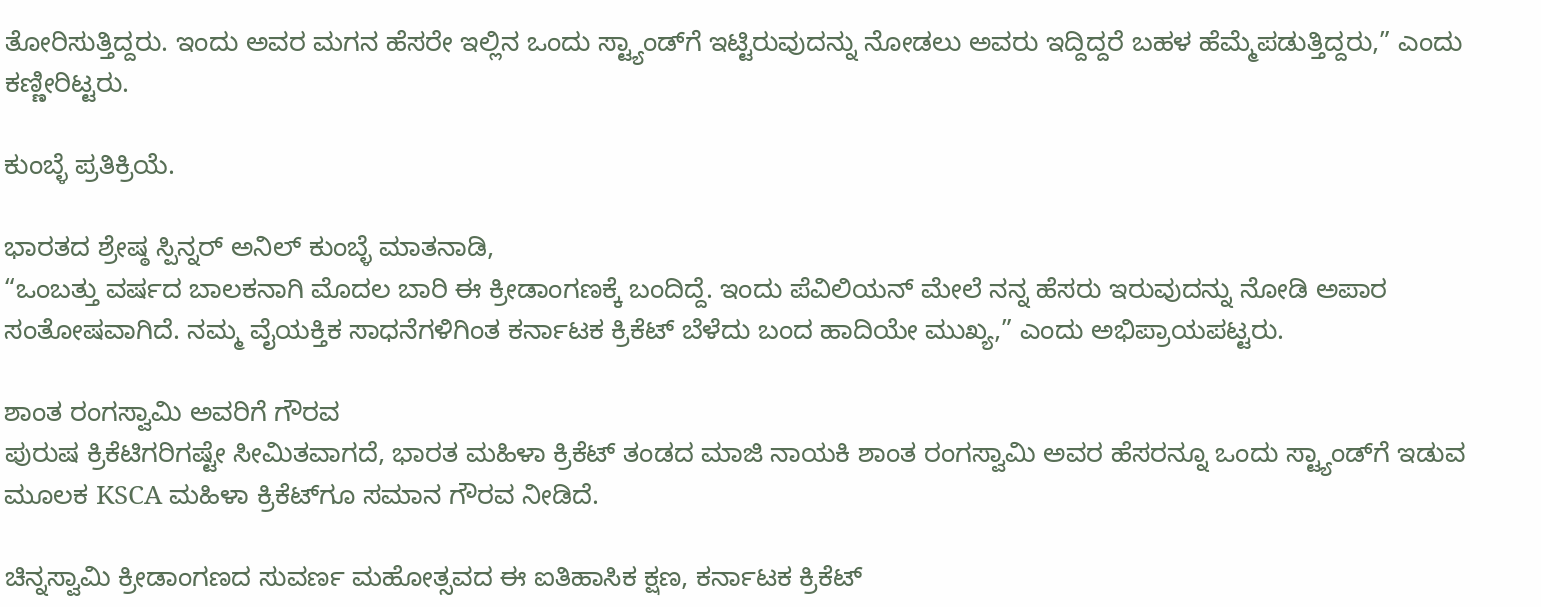ತೋರಿಸುತ್ತಿದ್ದರು. ಇಂದು ಅವರ ಮಗನ ಹೆಸರೇ ಇಲ್ಲಿನ ಒಂದು ಸ್ಟ್ಯಾಂಡ್‌ಗೆ ಇಟ್ಟಿರುವುದನ್ನು ನೋಡಲು ಅವರು ಇದ್ದಿದ್ದರೆ ಬಹಳ ಹೆಮ್ಮೆಪಡುತ್ತಿದ್ದರು,” ಎಂದು ಕಣ್ಣೀರಿಟ್ಟರು.

ಕುಂಬ್ಳೆ ಪ್ರತಿಕ್ರಿಯೆ.

ಭಾರತದ ಶ್ರೇಷ್ಠ ಸ್ಪಿನ್ನರ್ ಅನಿಲ್ ಕುಂಬ್ಳೆ ಮಾತನಾಡಿ,
“ಒಂಬತ್ತು ವರ್ಷದ ಬಾಲಕನಾಗಿ ಮೊದಲ ಬಾರಿ ಈ ಕ್ರೀಡಾಂಗಣಕ್ಕೆ ಬಂದಿದ್ದೆ. ಇಂದು ಪೆವಿಲಿಯನ್ ಮೇಲೆ ನನ್ನ ಹೆಸರು ಇರುವುದನ್ನು ನೋಡಿ ಅಪಾರ ಸಂತೋಷವಾಗಿದೆ. ನಮ್ಮ ವೈಯಕ್ತಿಕ ಸಾಧನೆಗಳಿಗಿಂತ ಕರ್ನಾಟಕ ಕ್ರಿಕೆಟ್ ಬೆಳೆದು ಬಂದ ಹಾದಿಯೇ ಮುಖ್ಯ,” ಎಂದು ಅಭಿಪ್ರಾಯಪಟ್ಟರು.

ಶಾಂತ ರಂಗಸ್ವಾಮಿ ಅವರಿಗೆ ಗೌರವ
ಪುರುಷ ಕ್ರಿಕೆಟಿಗರಿಗಷ್ಟೇ ಸೀಮಿತವಾಗದೆ, ಭಾರತ ಮಹಿಳಾ ಕ್ರಿಕೆಟ್ ತಂಡದ ಮಾಜಿ ನಾಯಕಿ ಶಾಂತ ರಂಗಸ್ವಾಮಿ ಅವರ ಹೆಸರನ್ನೂ ಒಂದು ಸ್ಟ್ಯಾಂಡ್‌ಗೆ ಇಡುವ ಮೂಲಕ KSCA ಮಹಿಳಾ ಕ್ರಿಕೆಟ್‌ಗೂ ಸಮಾನ ಗೌರವ ನೀಡಿದೆ.

ಚಿನ್ನಸ್ವಾಮಿ ಕ್ರೀಡಾಂಗಣದ ಸುವರ್ಣ ಮಹೋತ್ಸವದ ಈ ಐತಿಹಾಸಿಕ ಕ್ಷಣ, ಕರ್ನಾಟಕ ಕ್ರಿಕೆಟ್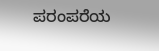ಪರಂಪರೆಯ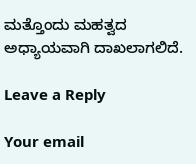ಮತ್ತೊಂದು ಮಹತ್ವದ ಅಧ್ಯಾಯವಾಗಿ ದಾಖಲಾಗಲಿದೆ.

Leave a Reply

Your email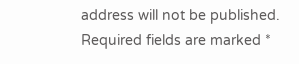address will not be published. Required fields are marked *